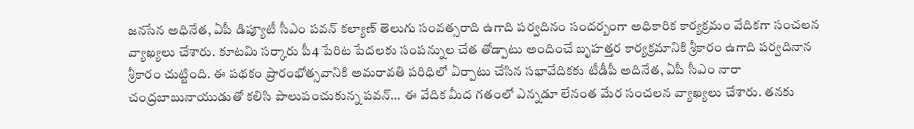జనసేన అధినేత, ఏపీ డిప్యూటీ సీఎం పవన్ కల్యాణ్ తెలుగు సంవత్సరాది ఉగాది పర్వదినం సందర్బంగా అధికారిక కార్యక్రమం వేదికగా సంచలన వ్యాఖ్యలు చేశారు. కూటమి సర్కారు పీ4 పేరిట పేదలకు సంపన్నుల చేత తోడ్పాటు అందించే బృహత్తర కార్యక్రమానికి శ్రీకారం ఉగాది పర్వదినాన శ్రీకారం చుట్టింది. ఈ పథకం ప్రారంభోత్సవానికి అమరావతి పరిధిలో ఏర్పాటు చేసిన సభావేదికకు టీడీపీ అదినేత, ఏపీ సీఎం నారా చంద్రబాబునాయుడుతో కలిసి పాలుపంచుకున్న పవన్… ఈ వేదిక మీద గతంలో ఎన్నడూ లేనంత మేర సంచలన వ్యాఖ్యలు చేశారు. తనకు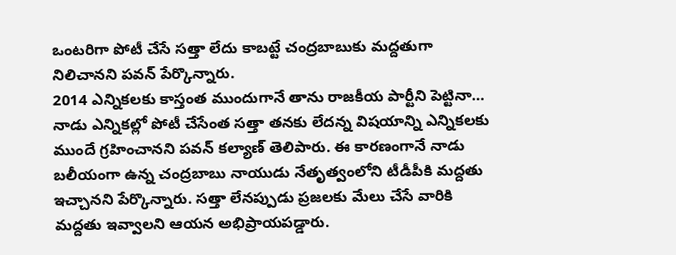ఒంటరిగా పోటీ చేసే సత్తా లేదు కాబట్టే చంద్రబాబుకు మద్దతుగా నిలిచానని పవన్ పేర్కొన్నారు.
2014 ఎన్నికలకు కాస్తంత ముందుగానే తాను రాజకీయ పార్టీని పెట్టినా… నాడు ఎన్నికల్లో పోటీ చేసేంత సత్తా తనకు లేదన్న విషయాన్ని ఎన్నికలకు ముందే గ్రహించానని పవన్ కల్యాణ్ తెలిపారు. ఈ కారణంగానే నాడు బలీయంగా ఉన్న చంద్రబాబు నాయుడు నేతృత్వంలోని టీడీపీకి మద్దతు ఇచ్చానని పేర్కొన్నారు. సత్తా లేనప్పుడు ప్రజలకు మేలు చేసే వారికి మద్దతు ఇవ్వాలని ఆయన అభిప్రాయపడ్డారు.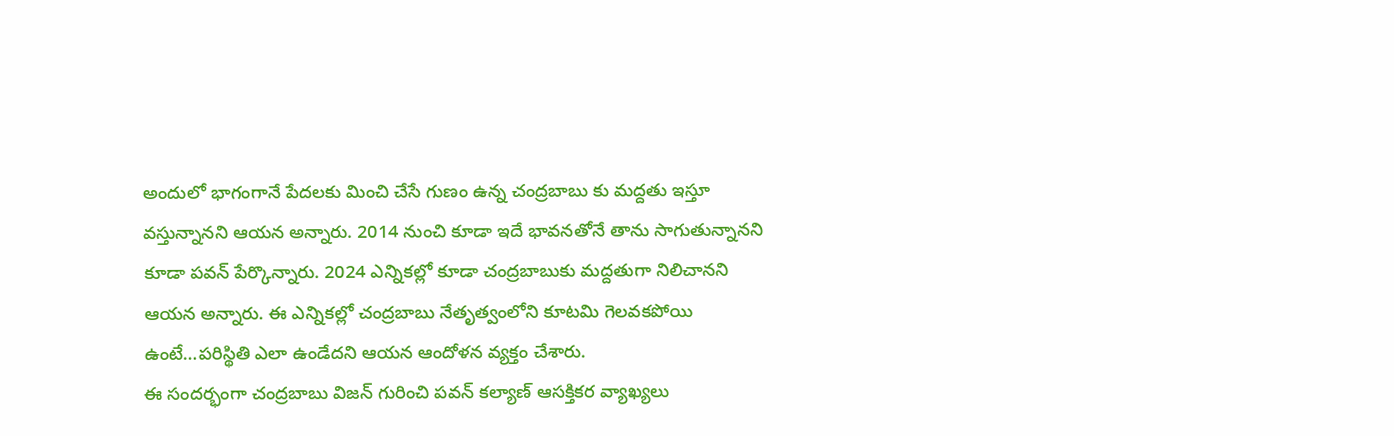అందులో భాగంగానే పేదలకు మించి చేసే గుణం ఉన్న చంద్రబాబు కు మద్దతు ఇస్తూ వస్తున్నానని ఆయన అన్నారు. 2014 నుంచి కూడా ఇదే భావనతోనే తాను సాగుతున్నానని కూడా పవన్ పేర్కొన్నారు. 2024 ఎన్నికల్లో కూడా చంద్రబాబుకు మద్దతుగా నిలిచానని ఆయన అన్నారు. ఈ ఎన్నికల్లో చంద్రబాబు నేతృత్వంలోని కూటమి గెలవకపోయి ఉంటే…పరిస్థితి ఎలా ఉండేదని ఆయన ఆందోళన వ్యక్తం చేశారు.
ఈ సందర్భంగా చంద్రబాబు విజన్ గురించి పవన్ కల్యాణ్ ఆసక్తికర వ్యాఖ్యలు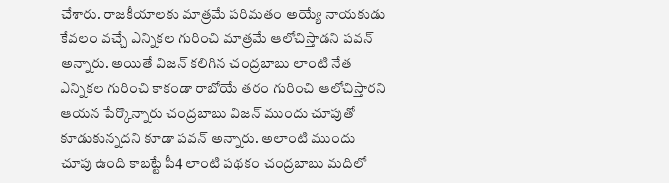చేశారు. రాజకీయాలకు మాత్రమే పరిమతం అయ్యే నాయకుడు కేవలం వచ్చే ఎన్నికల గురించి మాత్రమే ఆలోచిస్తాడని పవన్ అన్నారు. అయితే విజన్ కలిగిన చంద్రబాబు లాంటి నేత ఎన్నికల గురించి కాకండా రాబోయే తరం గురించి ఆలోచిస్తారని ఆయన పేర్కొన్నారు చంద్రబాబు విజన్ ముందు చూపుతో కూడుకున్నదని కూడా పవన్ అన్నారు. అలాంటి ముందు చూపు ఉంది కాబట్టే పీ4 లాంటి పథకం చంద్రబాబు మదిలో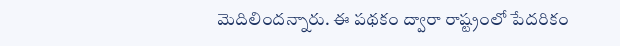మెదిలిందన్నారు. ఈ పథకం ద్వారా రాష్ట్రంలో పేదరికం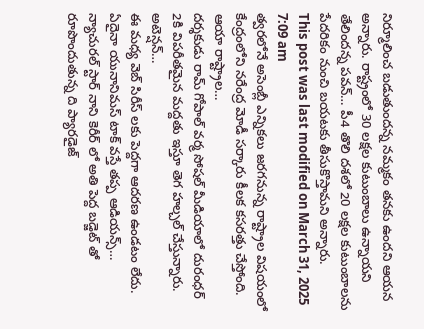నిర్మూలించ బడుతుందన్న నమ్మకం తనకు ఉందని ఆయన అన్నారు. రాష్ట్రంలో 30 లక్షల కుటుంబాలు ఉన్నాయని తేలిందన్న పవన్… పీ4 తొలి దశలో 20 లక్షల కుటుంబాలను పేదరికం నుంచి బయటకు తీసుకొస్తామని అన్నారు.
This post was last modified on March 31, 2025 7:09 am
త్వరలోనే అసెంబ్లీ ఎన్నికలు జరగనున్న రాష్ట్రాల విషయంలో కేంద్రంలోని నరేంద్ర మోడీ సర్కారు కీలక కసరత్తు చేస్తోంది. ఆయా రాష్ట్రాల…
దర్శకుడు రామ్ గోపాల్ వర్మ సోషల్ మీడియాలో దురంధర్ 2కి విపరీతమైన మద్దతు ఇస్తూ తెగ హల్చల్ చేస్తున్నారు. అటెన్షన్…
ఈ మధ్య వెబ్ సిరీస్ లకు పెద్దగా ఆదరణ ఉండటం లేదు. ఏదైనా యునానిమస్ టాక్ వస్తే తప్ప ఆడియన్స్…
న్యాచురల్ స్టార్ నాని కెరీర్ లో అతి పెద్ద బడ్జెట్ తో రూపొందుతున్న ది ప్యారడైజ్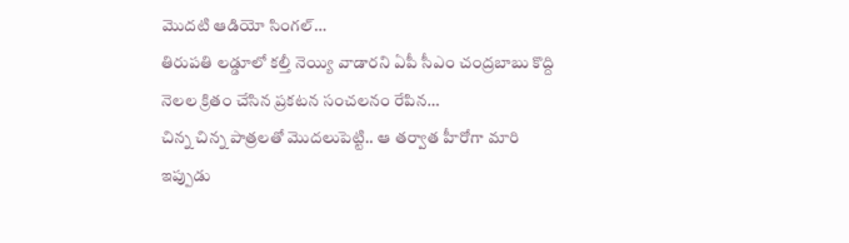మొదటి ఆడియో సింగల్…
తిరుపతి లడ్డూలో కల్తీ నెయ్యి వాడారని ఏపీ సీఎం చంద్రబాబు కొద్ది నెలల క్రితం చేసిన ప్రకటన సంచలనం రేపిన…
చిన్న చిన్న పాత్రలతో మొదలుపెట్టి.. ఆ తర్వాత హీరోగా మారి ఇప్పుడు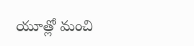యూత్లో మంచి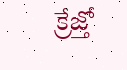క్రేజ్తో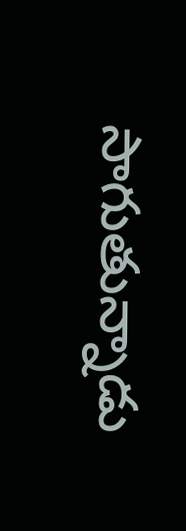సాగుతున్నాడు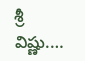శ్రీ విష్ణు.…